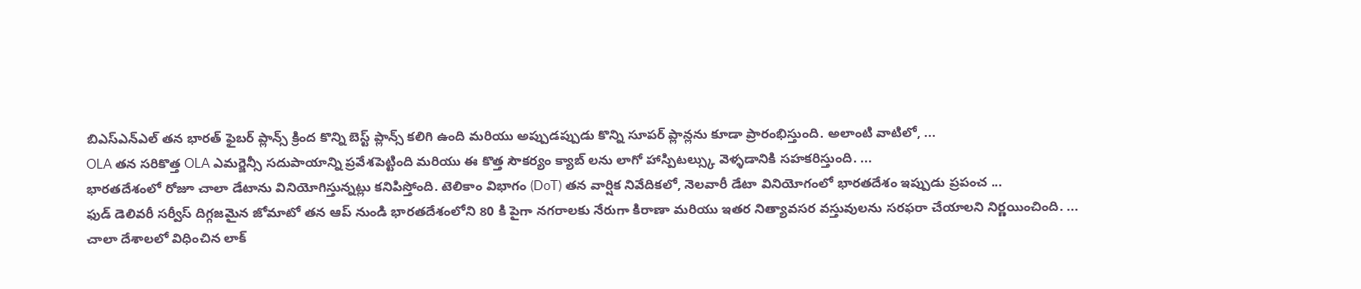బిఎస్ఎన్ఎల్ తన భారత్ ఫైబర్ ప్లాన్స్ క్రింద కొన్ని బెస్ట్ ప్లాన్స్ కలిగి ఉంది మరియు అప్పుడప్పుడు కొన్ని సూపర్ ప్లాన్లను కూడా ప్రారంభిస్తుంది. అలాంటి వాటిలో, ...
OLA తన సరికొత్త OLA ఎమర్జెన్సీ సదుపాయాన్ని ప్రవేశపెట్టింది మరియు ఈ కొత్త సౌకర్యం క్యాబ్ లను లాగో హాస్పిటల్స్కు వెళ్ళడానికి సహకరిస్తుంది. ...
భారతదేశంలో రోజూ చాలా డేటాను వినియోగిస్తున్నట్లు కనిపిస్తోంది. టెలికాం విభాగం (DoT) తన వార్షిక నివేదికలో, నెలవారీ డేటా వినియోగంలో భారతదేశం ఇప్పుడు ప్రపంచ ...
ఫుడ్ డెలివరీ సర్వీస్ దిగ్గజమైన జోమాటో తన ఆప్ నుండి భారతదేశంలోని 80 కి పైగా నగరాలకు నేరుగా కిరాణా మరియు ఇతర నిత్యావసర వస్తువులను సరఫరా చేయాలని నిర్ణయించింది. ...
చాలా దేశాలలో విధించిన లాక్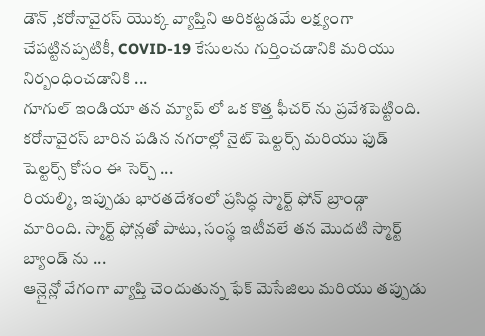డౌన్ ,కరోనావైరస్ యొక్క వ్యాప్తిని అరికట్టడమే లక్ష్యంగా చేపట్టినప్పటికీ, COVID-19 కేసులను గుర్తించడానికి మరియు నిర్బంధించడానికి ...
గూగుల్ ఇండియా తన మ్యాప్ లో ఒక కొత్త ఫీచర్ ను ప్రవేశపెట్టింది. కరోనావైరస్ బారిన పడిన నగరాల్లో నైట్ షెల్టర్స్ మరియు ఫుడ్ షెల్టర్స్ కోసం ఈ సెర్చ్ ...
రియల్మి, ఇప్పుడు భారతదేశంలో ప్రసిద్ధ స్మార్ట్ ఫోన్ బ్రాండ్గా మారింది. స్మార్ట్ ఫోన్లతో పాటు, సంస్థ ఇటీవలే తన మొదటి స్మార్ట్ బ్యాండ్ ను ...
ఆన్లైన్లో వేగంగా వ్యాప్తి చెందుతున్న ఫేక్ మెసేజిలు మరియు తప్పుడు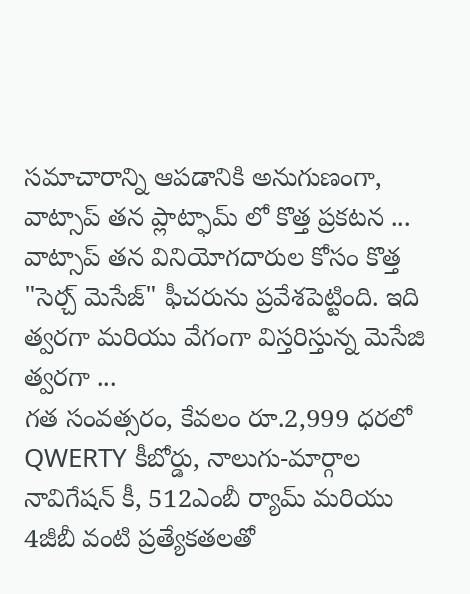సమాచారాన్ని ఆపడానికి అనుగుణంగా, వాట్సాప్ తన ప్లాట్ఫామ్ లో కొత్త ప్రకటన ...
వాట్సాప్ తన వినియోగదారుల కోసం కొత్త "సెర్చ్ మెసేజ్" ఫీచరును ప్రవేశపెట్టింది. ఇది త్వరగా మరియు వేగంగా విస్తరిస్తున్న మెసేజి త్వరగా ...
గత సంవత్సరం, కేవలం రూ.2,999 ధరలో QWERTY కీబోర్డు, నాలుగు-మార్గాల నావిగేషన్ కీ, 512ఎంబీ ర్యామ్ మరియు 4జీబీ వంటి ప్రత్యేకతలతో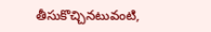తీసుకొచ్చినటువంటి,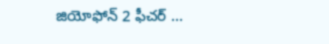జియోఫోన్ 2 ఫీచర్ ...